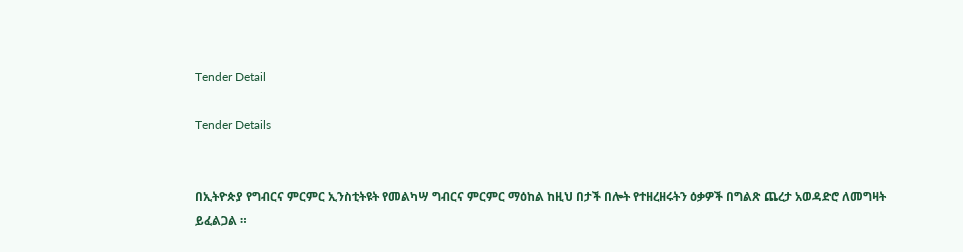Tender Detail

Tender Details


በኢትዮጵያ የግብርና ምርምር ኢንስቲትዩት የመልካሣ ግብርና ምርምር ማዕከል ከዚህ በታች በሎት የተዘረዘሩትን ዕቃዎች በግልጽ ጨረታ አወዳድሮ ለመግዛት ይፈልጋል ።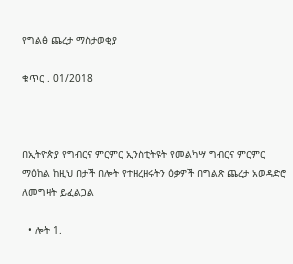የግልፅ ጨረታ ማስታወቂያ

ቁጥር . 01/2018



በኢትዮጵያ የግብርና ምርምር ኢንስቲትዩት የመልካሣ ግብርና ምርምር ማዕከል ከዚህ በታች በሎት የተዘረዘሩትን ዕቃዎች በግልጽ ጨረታ አወዳድሮ ለመግዛት ይፈልጋል

  • ሎት 1.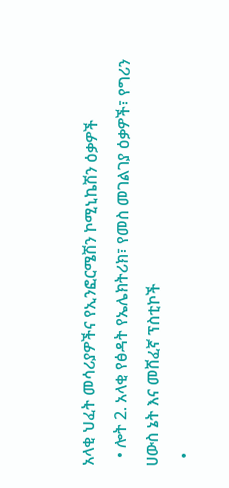አላቂ ህፈት መሳሪያዎችና የኢንፎርሜሽን ኮሚኒኬሽን ዕቃዎች
  • ሎት 2. አላቂ የፅዳት የኤሌክትሪክ፣ የመስ መገልገያ ዕቃዎች፣ የግሪን ሀውስ ኔት እና መሸፈኛ ፕስቲኮች
  •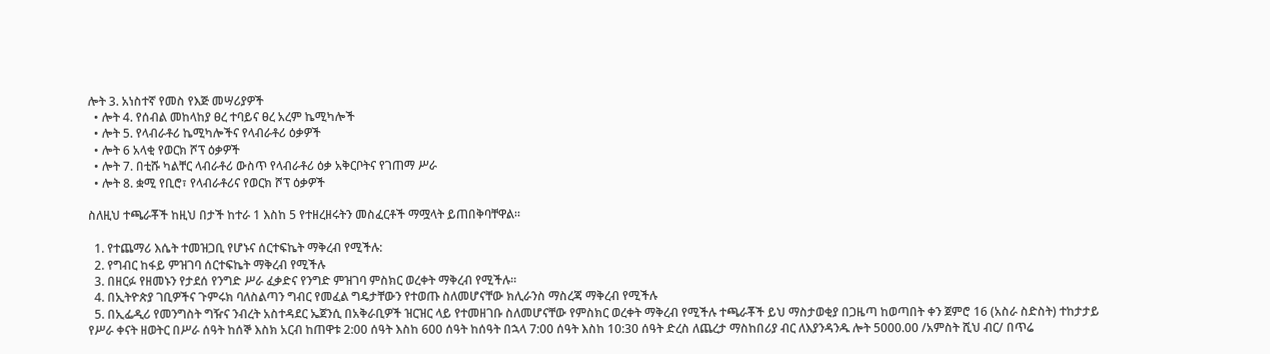ሎት 3. አነስተኛ የመስ የእጅ መሣሪያዎች
  • ሎት 4. የሰብል መከላከያ ፀረ ተባይና ፀረ አረም ኬሚካሎች
  • ሎት 5. የላብራቶሪ ኬሚካሎችና የላብራቶሪ ዕቃዎች
  • ሎት 6 አላቂ የወርክ ሾፕ ዕቃዎች
  • ሎት 7. በቲሹ ካልቸር ላብራቶሪ ውስጥ የላብራቶሪ ዕቃ አቅርቦትና የገጠማ ሥራ
  • ሎት 8. ቋሚ የቢሮ፣ የላብራቶሪና የወርክ ሾፕ ዕቃዎች

ስለዚህ ተጫራቾች ከዚህ በታች ከተራ 1 እስከ 5 የተዘረዘሩትን መስፈርቶች ማሟላት ይጠበቅባቸዋል።

  1. የተጨማሪ እሴት ተመዝጋቢ የሆኑና ሰርተፍኬት ማቅረብ የሚችሉ:
  2. የግብር ከፋይ ምዝገባ ሰርተፍኬት ማቅረብ የሚችሉ
  3. በዘርፉ የዘመኑን የታደሰ የንግድ ሥራ ፈቃድና የንግድ ምዝገባ ምስክር ወረቀት ማቅረብ የሚችሉ።
  4. በኢትዮጵያ ገቢዎችና ጉምሩክ ባለስልጣን ግብር የመፈል ግዴታቸውን የተወጡ ስለመሆናቸው ክሊራንስ ማስረጃ ማቅረብ የሚችሉ
  5. በኢፌዲሪ የመንግስት ግዥና ንብረት አስተዳደር ኤጀንሲ በአቅራቢዎች ዝርዝር ላይ የተመዘገቡ ስለመሆናቸው የምስክር ወረቀት ማቅረብ የሚችሉ ተጫራቾች ይህ ማስታወቂያ በጋዜጣ ከወጣበት ቀን ጀምሮ 16 (አስራ ስድስት) ተከታታይ የሥራ ቀናት ዘወትር በሥራ ሰዓት ከሰኞ እስክ አርብ ከጠዋቱ 2:00 ሰዓት እስከ 600 ሰዓት ከሰዓት በኋላ 7:00 ሰዓት እስከ 10:30 ሰዓት ድረስ ለጨረታ ማስከበሪያ ብር ለእያንዳንዱ ሎት 5000.00 /አምስት ሺህ ብር/ በጥሬ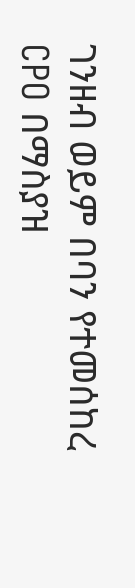ገንዘብ ወይም በባን የተመሰከረ CPO በማስያዝ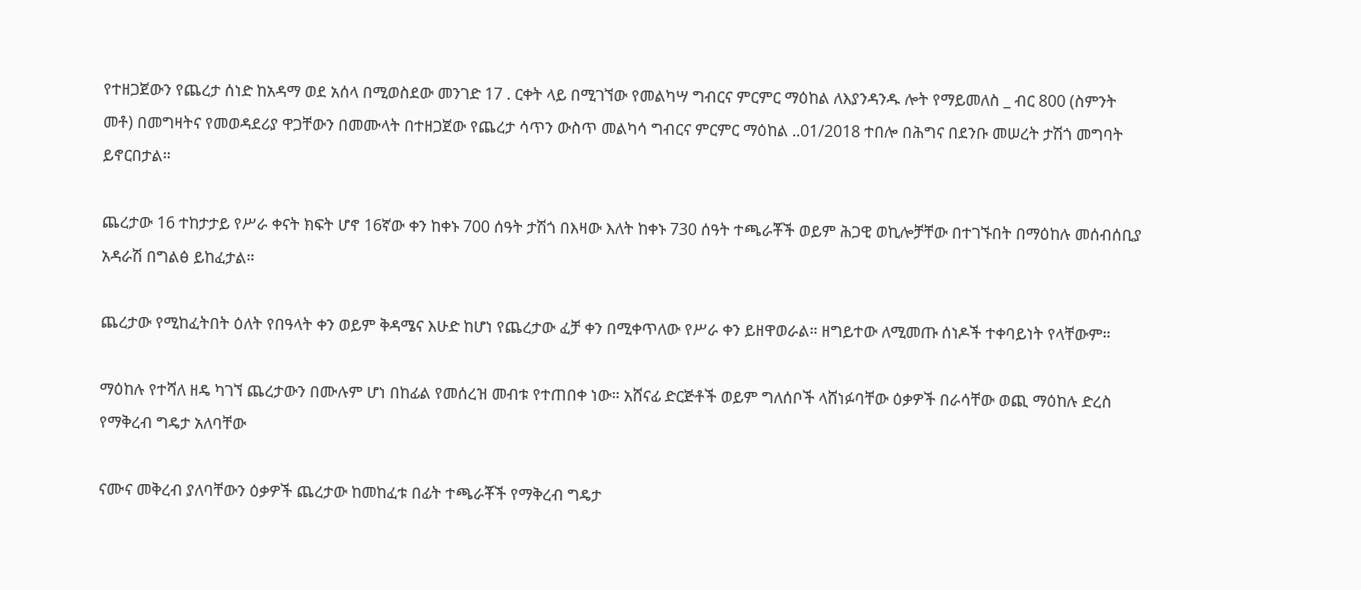የተዘጋጀውን የጨረታ ሰነድ ከአዳማ ወደ አሰላ በሚወስደው መንገድ 17 . ርቀት ላይ በሚገኘው የመልካሣ ግብርና ምርምር ማዕከል ለእያንዳንዱ ሎት የማይመለስ _ ብር 800 (ስምንት መቶ) በመግዛትና የመወዳደሪያ ዋጋቸውን በመሙላት በተዘጋጀው የጨረታ ሳጥን ውስጥ መልካሳ ግብርና ምርምር ማዕከል ..01/2018 ተበሎ በሕግና በደንቡ መሠረት ታሽጎ መግባት ይኖርበታል።

ጨረታው 16 ተከታታይ የሥራ ቀናት ክፍት ሆኖ 16ኛው ቀን ከቀኑ 700 ሰዓት ታሽጎ በእዛው እለት ከቀኑ 730 ሰዓት ተጫራቾች ወይም ሕጋዊ ወኪሎቻቸው በተገኙበት በማዕከሉ መሰብሰቢያ አዳራሽ በግልፅ ይከፈታል።

ጨረታው የሚከፈትበት ዕለት የበዓላት ቀን ወይም ቅዳሜና እሁድ ከሆነ የጨረታው ፈቻ ቀን በሚቀጥለው የሥራ ቀን ይዘዋወራል። ዘግይተው ለሚመጡ ሰነዶች ተቀባይነት የላቸውም።

ማዕከሉ የተሻለ ዘዴ ካገኘ ጨረታውን በሙሉም ሆነ በከፊል የመሰረዝ መብቱ የተጠበቀ ነው። አሸናፊ ድርጅቶች ወይም ግለሰቦች ላሸነፉባቸው ዕቃዎች በራሳቸው ወጪ ማዕከሉ ድረስ የማቅረብ ግዴታ አለባቸው

ናሙና መቅረብ ያለባቸውን ዕቃዎች ጨረታው ከመከፈቱ በፊት ተጫራቾች የማቅረብ ግዴታ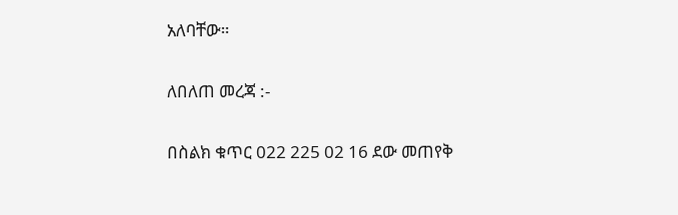አለባቸው።

ለበለጠ መረጃ :-

በስልክ ቁጥር 022 225 02 16 ደው መጠየቅ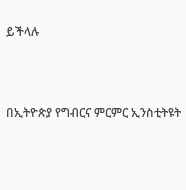ይችላሉ



በኢትዮጵያ የግብርና ምርምር ኢንስቲትዩት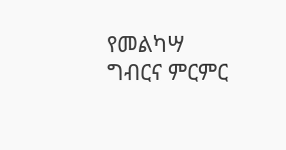የመልካሣ ግብርና ምርምር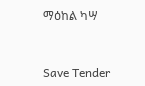ማዕከል ካሣ



Save Tender